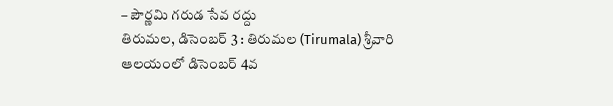– పౌర్ణమి గరుడ సేవ రద్దు
తిరుమల, డిసెంబర్ 3 : తిరుమల (Tirumala) శ్రీవారి ఆలయంలో డిసెంబర్ 4వ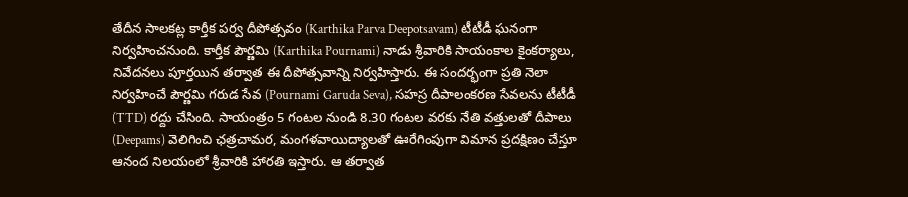తేదీన సాలకట్ల కార్తీక పర్వ దీపోత్సవం (Karthika Parva Deepotsavam) టీటీడీ ఘనంగా నిర్వహించనుంది. కార్తీక పౌర్ణమి (Karthika Pournami) నాడు శ్రీవారికి సాయంకాల కైంకర్యాలు, నివేదనలు పూర్తయిన తర్వాత ఈ దీపోత్సవాన్ని నిర్వహిస్తారు. ఈ సందర్భంగా ప్రతి నెలా నిర్వహించే పౌర్ణమి గరుడ సేవ (Pournami Garuda Seva), సహస్ర దీపాలంకరణ సేవలను టీటీడీ (TTD) రద్దు చేసింది. సాయంత్రం 5 గంటల నుండి 8.30 గంటల వరకు నేతి వత్తులతో దీపాలు (Deepams) వెలిగించి ఛత్రచామర, మంగళవాయిద్యాలతో ఊరేగింపుగా విమాన ప్రదక్షిణం చేస్తూ ఆనంద నిలయంలో శ్రీవారికి హారతి ఇస్తారు. ఆ తర్వాత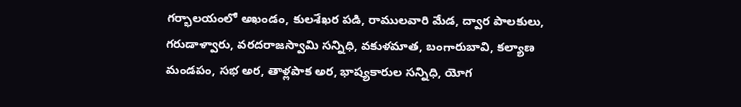గర్భాలయంలో అఖండం, కులశేఖర పడి, రాములవారి మేడ, ద్వార పాలకులు, గరుడాళ్వారు, వరదరాజస్వామి సన్నిధి, వకుళమాత, బంగారుబావి, కల్యాణ మండపం, సభ అర, తాళ్లపాక అర, భాష్యకారుల సన్నిధి, యోగ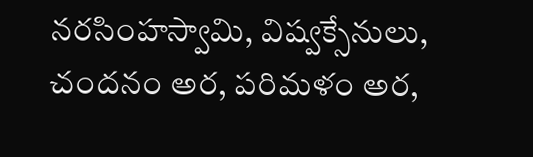నరసింహస్వామి, విష్వక్సేనులు, చందనం అర, పరిమళం అర,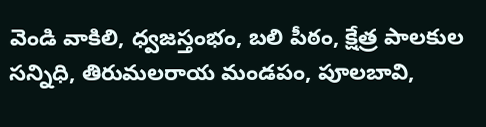వెండి వాకిలి, ధ్వజస్తంభం, బలి పీఠం, క్షేత్ర పాలకుల సన్నిధి, తిరుమలరాయ మండపం, పూలబావి,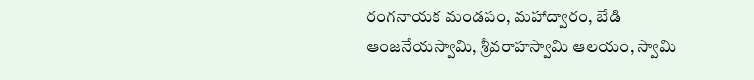రంగనాయక మండపం, మహాద్వారం, బేడి ఆంజనేయస్వామి, శ్రీవరాహస్వామి ఆలయం, స్వామి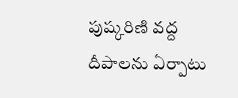పుష్కరిణి వద్ద దీపాలను ఏర్పాటు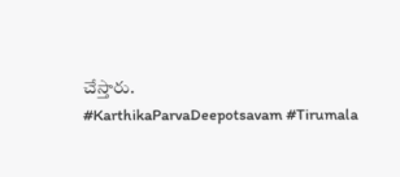చేస్తారు.
#KarthikaParvaDeepotsavam #Tirumala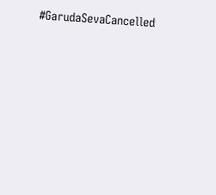#GarudaSevaCancelled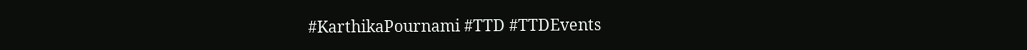#KarthikaPournami #TTD #TTDEvents